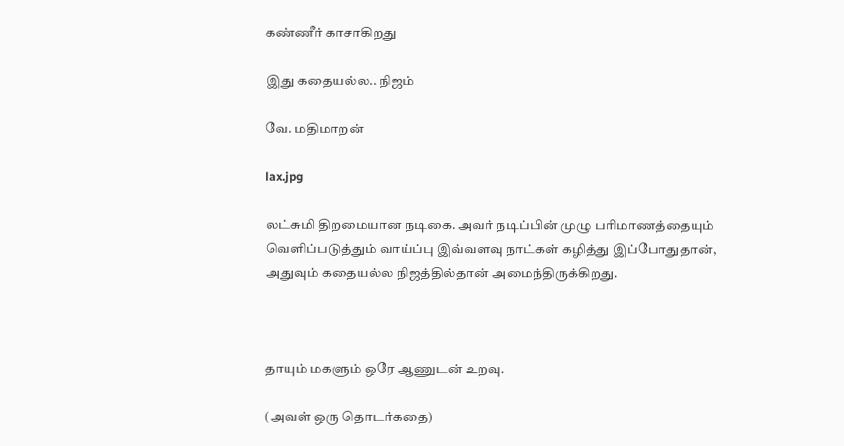கண்ணீர் காசாகிறது

இது கதையல்ல.. நிஜம்

வே. மதிமாறன்

lax.jpg

லட்சுமி திறமையான நடிகை. அவர் நடிப்பின் முழு பரிமாணத்தையும் வெளிப்படுத்தும் வாய்ப்பு இவ்வளவு நாட்கள் கழித்து இப்போதுதான், அதுவும் கதையல்ல நிஜத்தில்தான் அமைந்திருக்கிறது.



தாயும் மகளும் ஒரே ஆணுடன் உறவு.

(அவள் ஒரு தொடர்கதை)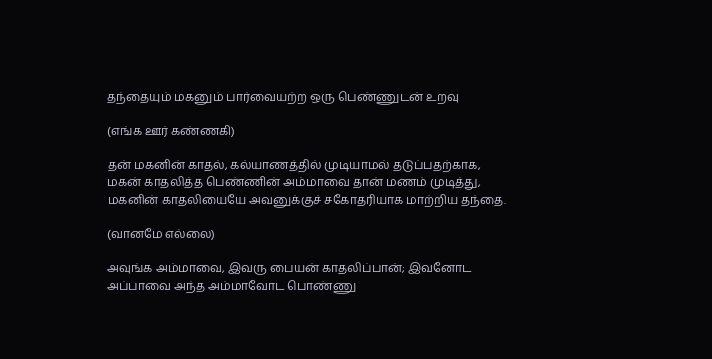தந்தையும் மகனும் பார்வையற்ற ஒரு பெண்ணுடன் உறவு

(எங்க ஊர் கண்ணகி)

தன் மகனின் காதல், கல்யாணத்தில் முடியாமல் தடுப்பதற்காக, மகன் காதலித்த பெண்ணின் அம்மாவை தான் மணம் முடித்து, மகனின் காதலியையே அவனுக்குச் சகோதரியாக மாற்றிய தந்தை.

(வானமே எல்லை)

அவுங்க அம்மாவை, இவரு பையன் காதலிப்பான்; இவனோட அப்பாவை அந்த அம்மாவோட பொண்ணு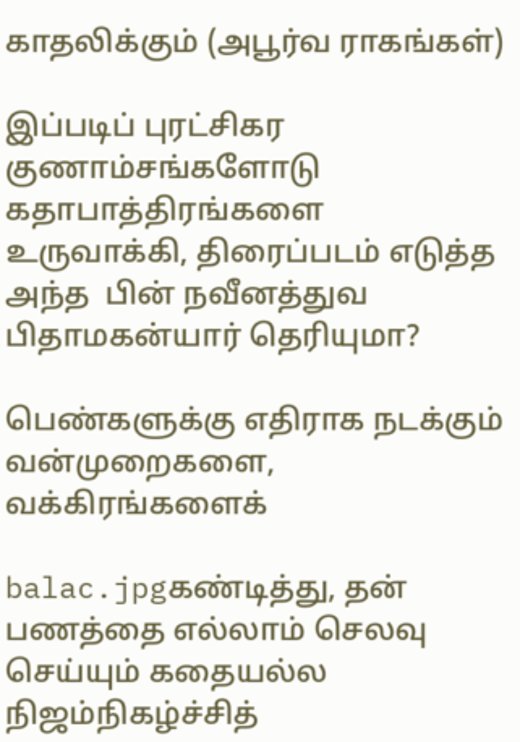காதலிக்கும் (அபூர்வ ராகங்கள்)

இப்படிப் புரட்சிகர குணாம்சங்களோடு கதாபாத்திரங்களை உருவாக்கி, திரைப்படம் எடுத்த அந்த  பின் நவீனத்துவ பிதாமகன்யார் தெரியுமா?

பெண்களுக்கு எதிராக நடக்கும் வன்முறைகளை,  வக்கிரங்களைக்

balac.jpgகண்டித்து, தன் பணத்தை எல்லாம் செலவு செய்யும் கதையல்ல நிஜம்நிகழ்ச்சித்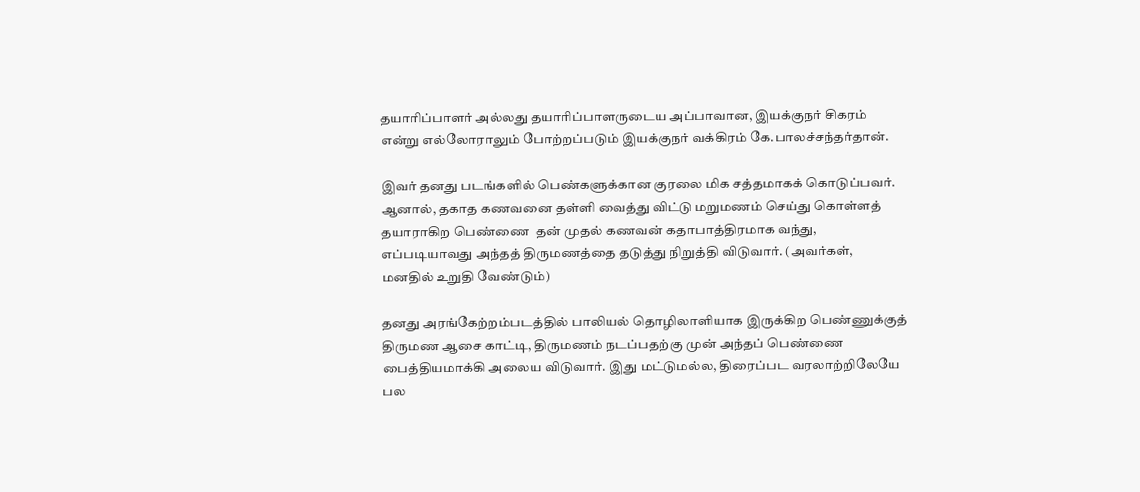தயாரிப்பாளர் அல்லது தயாரிப்பாளருடைய அப்பாவான, இயக்குநர் சிகரம் என்று எல்லோராலும் போற்றப்படும் இயக்குநர் வக்கிரம் கே.பாலச்சந்தர்தான்.

இவர் தனது படங்களில் பெண்களுக்கான குரலை மிக சத்தமாகக் கொடுப்பவர். ஆனால், தகாத கணவனை தள்ளி வைத்து விட்டு மறுமணம் செய்து கொள்ளத் தயாராகிற பெண்ணை  தன் முதல் கணவன் கதாபாத்திரமாக வந்து, எப்படியாவது அந்தத் திருமணத்தை தடுத்து நிறுத்தி விடுவார். (அவர்கள், மனதில் உறுதி வேண்டும்)

தனது அரங்கேற்றம்படத்தில் பாலியல் தொழிலாளியாக இருக்கிற பெண்ணுக்குத் திருமண ஆசை காட்டி, திருமணம் நடப்பதற்கு முன் அந்தப் பெண்ணை பைத்தியமாக்கி அலைய விடுவார். இது மட்டுமல்ல, திரைப்பட வரலாற்றிலேயே பல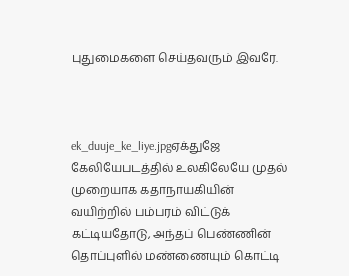புதுமைகளை செய்தவரும் இவரே.



ek_duuje_ke_liye.jpgஏக்துஜே கேலியேபடத்தில் உலகிலேயே முதல் முறையாக கதாநாயகியின் வயிற்றில் பம்பரம் விட்டுக் கட்டியதோடு, அந்தப் பெண்ணின் தொப்புளில் மண்ணையும் கொட்டி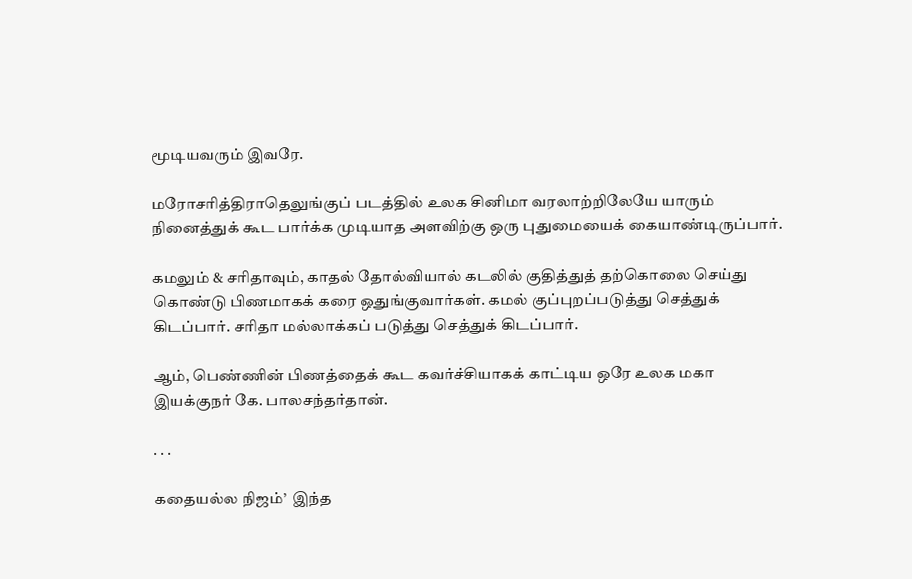மூடியவரும் இவரே.

மரோசரித்திராதெலுங்குப் படத்தில் உலக சினிமா வரலாற்றிலேயே யாரும் நினைத்துக் கூட பார்க்க முடியாத அளவிற்கு ஒரு புதுமையைக் கையாண்டிருப்பார்.

கமலும் & சரிதாவும், காதல் தோல்வியால் கடலில் குதித்துத் தற்கொலை செய்து கொண்டு பிணமாகக் கரை ஒதுங்குவார்கள். கமல் குப்புறப்படுத்து செத்துக் கிடப்பார். சரிதா மல்லாக்கப் படுத்து செத்துக் கிடப்பார்.

ஆம், பெண்ணின் பிணத்தைக் கூட கவர்ச்சியாகக் காட்டிய ஒரே உலக மகா இயக்குநர் கே. பாலசந்தர்தான்.

. . .

கதையல்ல நிஜம்’  இந்த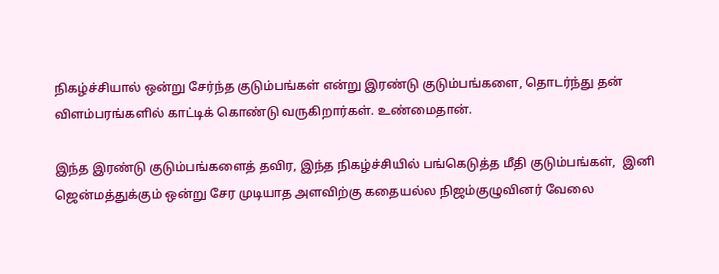நிகழ்ச்சியால் ஒன்று சேர்ந்த குடும்பங்கள் என்று இரண்டு குடும்பங்களை, தொடர்ந்து தன் விளம்பரங்களில் காட்டிக் கொண்டு வருகிறார்கள். உண்மைதான்.

இந்த இரண்டு குடும்பங்களைத் தவிர, இந்த நிகழ்ச்சியில் பங்கெடுத்த மீதி குடும்பங்கள்,  இனி ஜென்மத்துக்கும் ஒன்று சேர முடியாத அளவிற்கு கதையல்ல நிஜம்குழுவினர் வேலை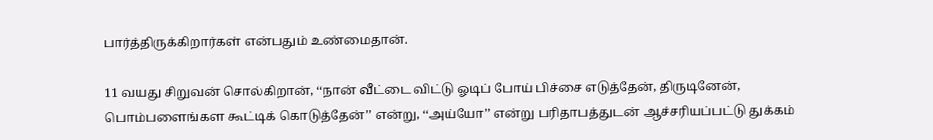பார்த்திருக்கிறார்கள் என்பதும் உண்மைதான்.

11 வயது சிறுவன் சொல்கிறான், ‘‘நான் வீட்டை விட்டு ஓடிப் போய் பிச்சை எடுத்தேன், திருடினேன், பொம்பளைங்கள கூட்டிக் கொடுத்தேன்’’ என்று, ‘‘அய்யோ’’ என்று பரிதாபத்துடன் ஆச்சரியப்பட்டு துக்கம்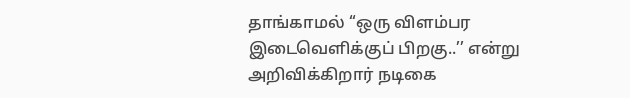தாங்காமல் ‘‘ஒரு விளம்பர இடைவெளிக்குப் பிறகு..’’ என்று அறிவிக்கிறார் நடிகை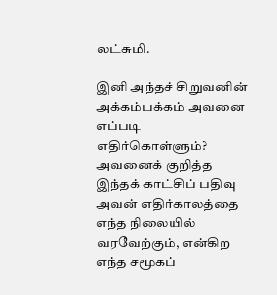லட்சுமி.

இனி அந்தச் சிறுவனின் அக்கம்பக்கம் அவனை எப்படி எதிர்கொள்ளும்? அவனைக் குறித்த இந்தக் காட்சிப் பதிவு அவன் எதிர்காலத்தை எந்த நிலையில் வரவேற்கும், என்கிற எந்த சமூகப்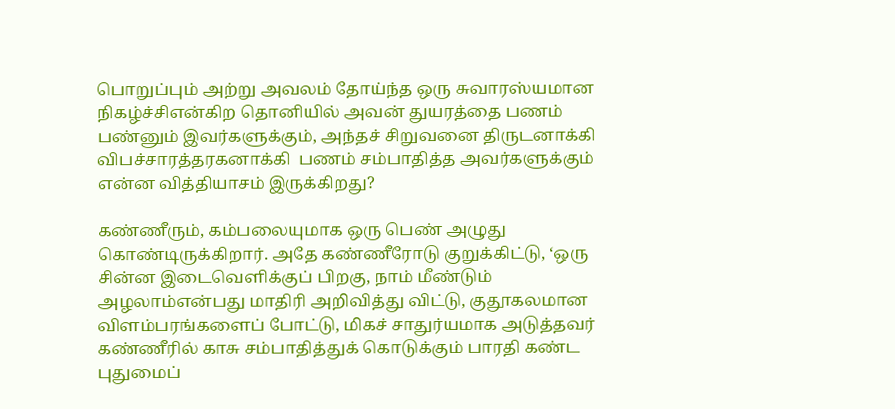பொறுப்பும் அற்று அவலம் தோய்ந்த ஒரு சுவாரஸ்யமான நிகழ்ச்சிஎன்கிற தொனியில் அவன் துயரத்தை பணம் பண்னும் இவர்களுக்கும், அந்தச் சிறுவனை திருடனாக்கி விபச்சாரத்தரகனாக்கி  பணம் சம்பாதித்த அவர்களுக்கும் என்ன வித்தியாசம் இருக்கிறது?

கண்ணீரும், கம்பலையுமாக ஒரு பெண் அழுது கொண்டிருக்கிறார். அதே கண்ணீரோடு குறுக்கிட்டு, ‘ஒரு சின்ன இடைவெளிக்குப் பிறகு, நாம் மீண்டும் அழலாம்என்பது மாதிரி அறிவித்து விட்டு, குதூகலமான விளம்பரங்களைப் போட்டு, மிகச் சாதுர்யமாக அடுத்தவர் கண்ணீரில் காசு சம்பாதித்துக் கொடுக்கும் பாரதி கண்ட புதுமைப்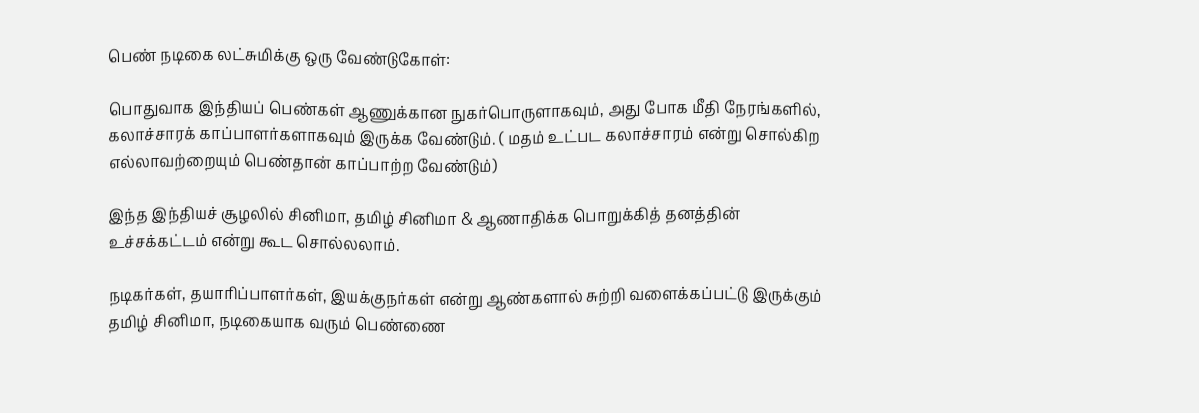பெண் நடிகை லட்சுமிக்கு ஒரு வேண்டுகோள்:

பொதுவாக இந்தியப் பெண்கள் ஆணுக்கான நுகர்பொருளாகவும், அது போக மீதி நேரங்களில், கலாச்சாரக் காப்பாளர்களாகவும் இருக்க வேண்டும். ( மதம் உட்பட கலாச்சாரம் என்று சொல்கிற எல்லாவற்றையும் பெண்தான் காப்பாற்ற வேண்டும்)

இந்த இந்தியச் சூழலில் சினிமா, தமிழ் சினிமா & ஆணாதிக்க பொறுக்கித் தனத்தின் உச்சக்கட்டம் என்று கூட சொல்லலாம்.

நடிகர்கள், தயாரிப்பாளர்கள், இயக்குநர்கள் என்று ஆண்களால் சுற்றி வளைக்கப்பட்டு இருக்கும் தமிழ் சினிமா, நடிகையாக வரும் பெண்ணை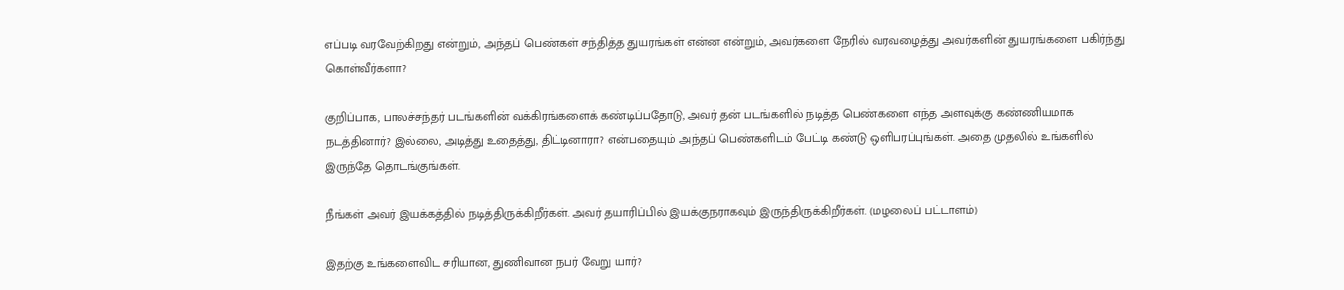எப்படி வரவேற்கிறது என்றும், அந்தப் பெண்கள் சந்தித்த துயரங்கள் என்ன என்றும், அவர்களை நேரில் வரவழைத்து அவர்களின் துயரங்களை பகிர்ந்து கொள்வீர்களா?

குறிப்பாக, பாலச்சந்தர் படங்களின் வக்கிரங்களைக் கண்டிப்பதோடு, அவர் தன் படங்களில் நடித்த பெண்களை எந்த அளவுக்கு கண்ணியமாக நடத்தினார்? இல்லை, அடித்து உதைத்து, திட்டினாரா? என்பதையும் அந்தப் பெண்களிடம் பேட்டி கண்டு ஒளிபரப்புங்கள். அதை முதலில் உங்களில் இருந்தே தொடங்குங்கள்.

நீங்கள் அவர் இயக்கத்தில் நடித்திருக்கிறீர்கள். அவர் தயாரிப்பில் இயக்குநராகவும் இருந்திருக்கிறீர்கள். (மழலைப் பட்டாளம்)

இதற்கு உங்களைவிட சரியான, துணிவான நபர் வேறு யார்?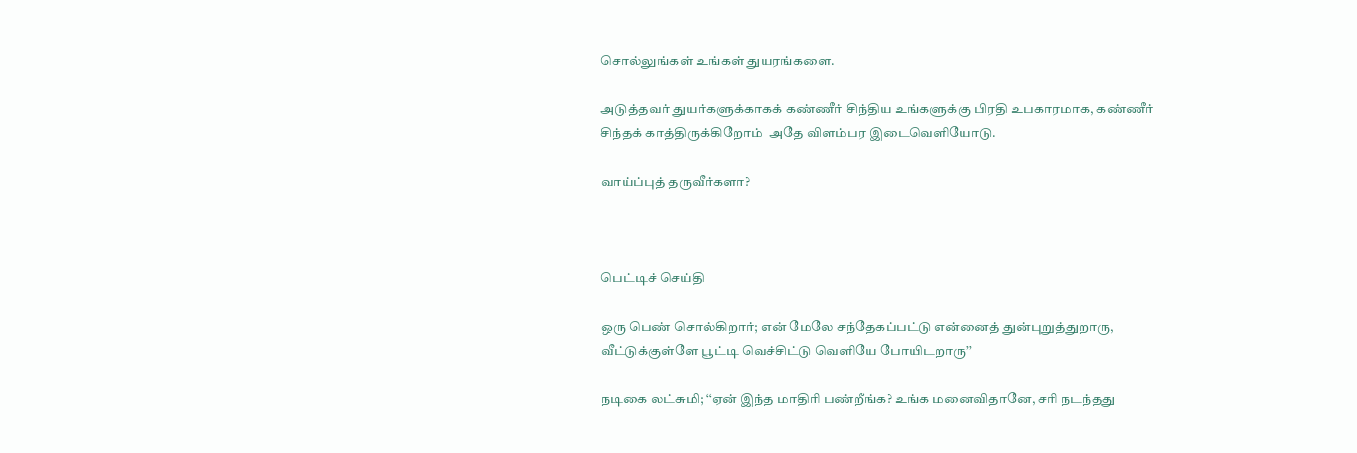சொல்லுங்கள் உங்கள் துயரங்களை.

அடுத்தவர் துயர்களுக்காகக் கண்ணீர் சிந்திய உங்களுக்கு பிரதி உபகாரமாக, கண்ணீர் சிந்தக் காத்திருக்கிறோம்  அதே விளம்பர இடைவெளியோடு.

வாய்ப்புத் தருவீர்களா?



பெட்டிச் செய்தி

ஒரு பெண் சொல்கிறார்; என் மேலே சந்தேகப்பட்டு என்னைத் துன்புறுத்துறாரு, வீட்டுக்குள்ளே பூட்டி வெச்சிட்டு வெளியே போயிடறாரு’’

நடிகை லட்சுமி; ‘‘ஏன் இந்த மாதிரி பண்றீங்க? உங்க மனைவிதானே, சரி நடந்தது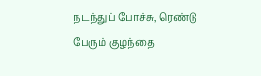நடந்துப் போச்சு, ரெண்டு பேரும் குழந்தை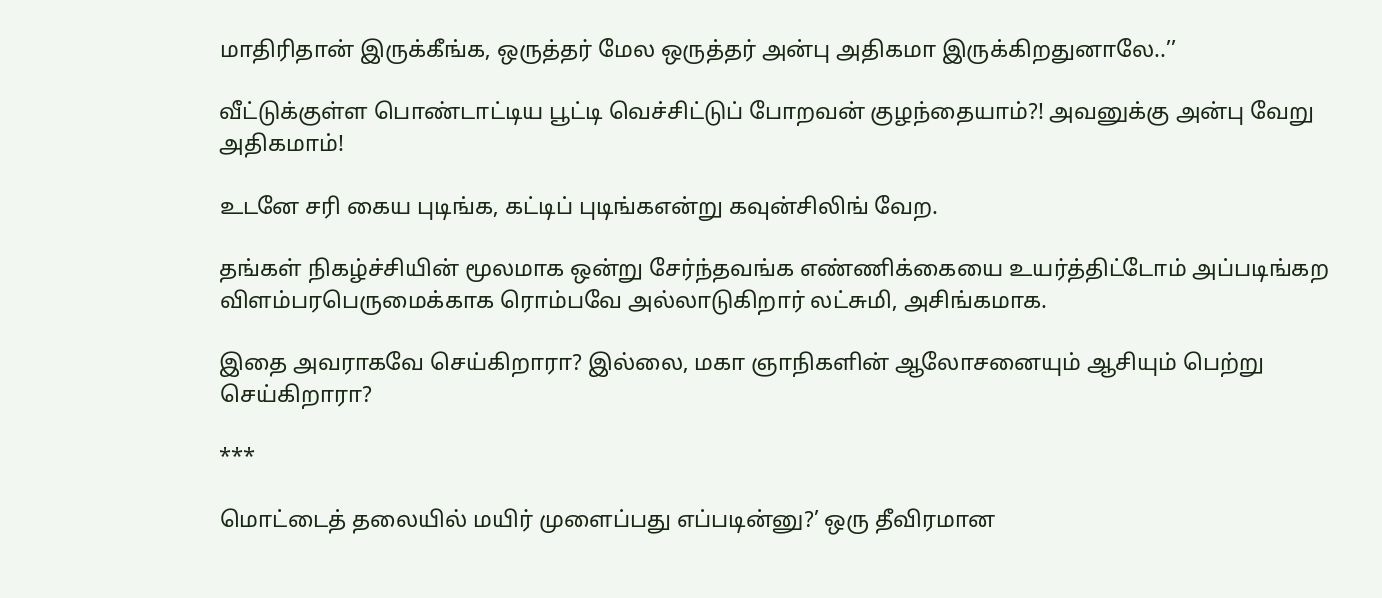மாதிரிதான் இருக்கீங்க, ஒருத்தர் மேல ஒருத்தர் அன்பு அதிகமா இருக்கிறதுனாலே..’’

வீட்டுக்குள்ள பொண்டாட்டிய பூட்டி வெச்சிட்டுப் போறவன் குழந்தையாம்?! அவனுக்கு அன்பு வேறு அதிகமாம்!

உடனே சரி கைய புடிங்க, கட்டிப் புடிங்கஎன்று கவுன்சிலிங் வேற.

தங்கள் நிகழ்ச்சியின் மூலமாக ஒன்று சேர்ந்தவங்க எண்ணிக்கையை உயர்த்திட்டோம் அப்படிங்கற விளம்பரபெருமைக்காக ரொம்பவே அல்லாடுகிறார் லட்சுமி, அசிங்கமாக.

இதை அவராகவே செய்கிறாரா? இல்லை, மகா ஞாநிகளின் ஆலோசனையும் ஆசியும் பெற்று செய்கிறாரா?

***

மொட்டைத் தலையில் மயிர் முளைப்பது எப்படின்னு?’ ஒரு தீவிரமான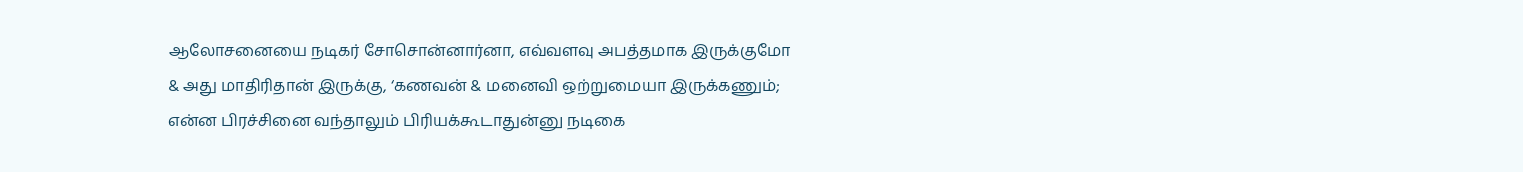ஆலோசனையை நடிகர் சோசொன்னார்னா, எவ்வளவு அபத்தமாக இருக்குமோ & அது மாதிரிதான் இருக்கு, ‘கணவன் & மனைவி ஒற்றுமையா இருக்கணும்; என்ன பிரச்சினை வந்தாலும் பிரியக்கூடாதுன்னு நடிகை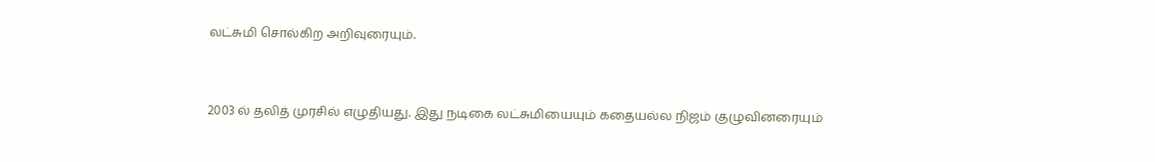லட்சுமி சொல்கிற அறிவுரையும்.



2003 ல் தலித் முரசில் எழுதியது. இது நடிகை லட்சுமியையும் கதையல்ல நிஜம் குழுவினரையும்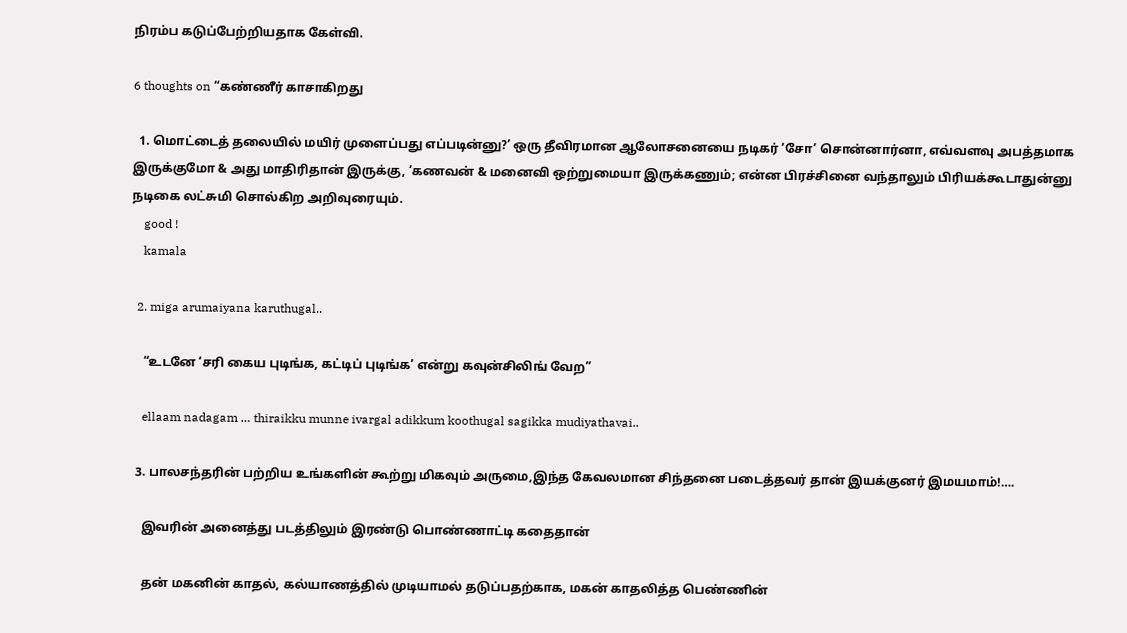நிரம்ப கடுப்பேற்றியதாக கேள்வி.

6 thoughts on “கண்ணீர் காசாகிறது

  1. மொட்டைத் தலையில் மயிர் முளைப்பது எப்படின்னு?’ ஒரு தீவிரமான ஆலோசனையை நடிகர் ‘சோ’ சொன்னார்னா, எவ்வளவு அபத்தமாக இருக்குமோ & அது மாதிரிதான் இருக்கு, ‘கணவன் & மனைவி ஒற்றுமையா இருக்கணும்; என்ன பிரச்சினை வந்தாலும் பிரியக்கூடாதுன்னு நடிகை லட்சுமி சொல்கிற அறிவுரையும்.
    good !
    kamala

  2. miga arumaiyana karuthugal..

    “உடனே ‘சரி கைய புடிங்க, கட்டிப் புடிங்க’ என்று கவுன்சிலிங் வேற”

    ellaam nadagam … thiraikku munne ivargal adikkum koothugal sagikka mudiyathavai..

  3. பாலசந்தரின் பற்றிய உங்களின் கூற்று மிகவும் அருமை,இந்த கேவலமான சிந்தனை படைத்தவர் தான் இயக்குனர் இமயமாம்!….

    இவரின் அனைத்து படத்திலும் இரண்டு பொண்ணாட்டி கதைதான்

    தன் மகனின் காதல், கல்யாணத்தில் முடியாமல் தடுப்பதற்காக, மகன் காதலித்த பெண்ணின்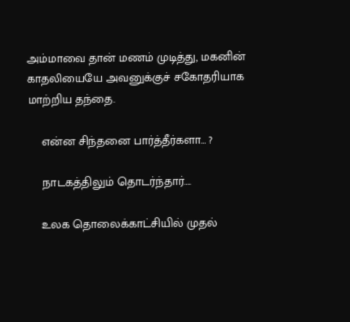அம்மாவை தான் மணம் முடித்து, மகனின் காதலியையே அவனுக்குச் சகோதரியாக மாற்றிய தந்தை.

    என்ன சிந்தனை பார்த்தீர்களா… ?

    நாடகத்திலும் தொடர்ந்தார்….

    உலக தொலைக்காட்சியில் முதல்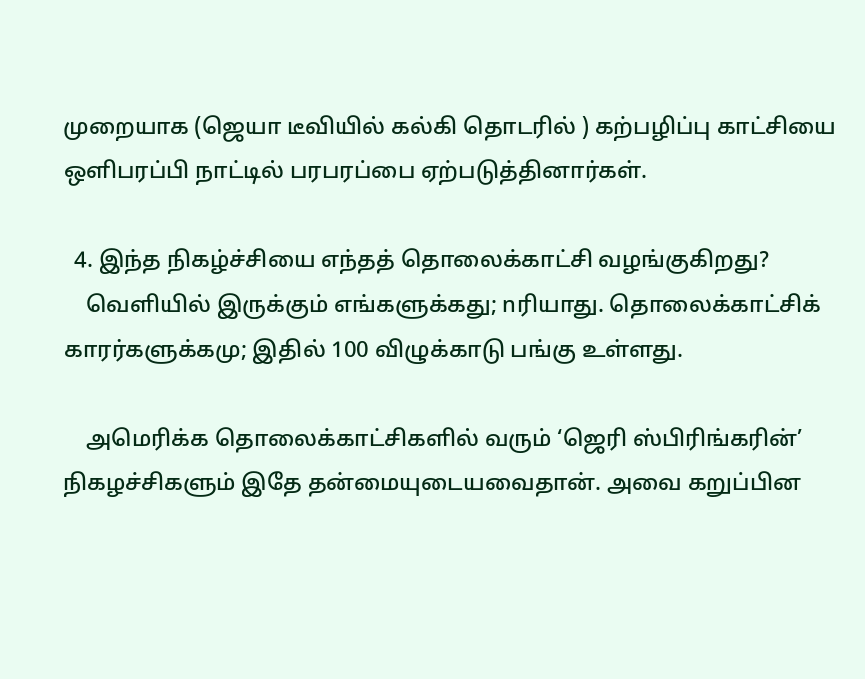முறையாக (ஜெயா டீவியில் கல்கி தொடரில் ) கற்பழிப்பு காட்சியை ஒளிபரப்பி நாட்டில் பரபரப்பை ஏற்படுத்தினார்கள்.

  4. இந்த நிகழ்ச்சியை எந்தத் தொலைக்காட்சி வழங்குகிறது?
    வெளியில் இருக்கும் எங்களுக்கது; nரியாது. தொலைக்காட்சிக் காரர்களுக்கமு; இதில் 100 விழுக்காடு பங்கு உள்ளது.

    அமெரிக்க தொலைக்காட்சிகளில் வரும் ‘ஜெரி ஸ்பிரிங்கரின்’ நிகழச்சிகளும் இதே தன்மையுடையவைதான். அவை கறுப்பின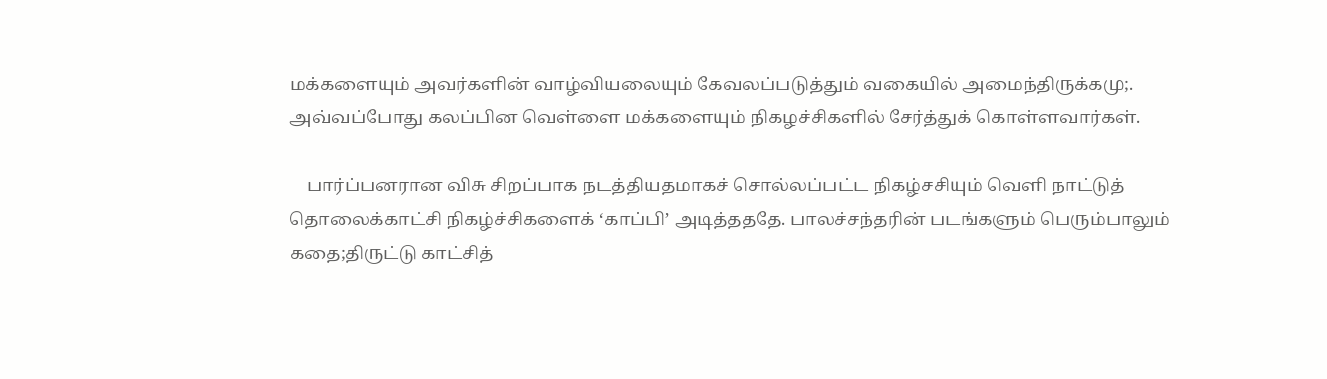மக்களையும் அவர்களின் வாழ்வியலையும் கேவலப்படுத்தும் வகையில் அமைந்திருக்கமு;. அவ்வப்போது கலப்பின வெள்ளை மக்களையும் நிகழச்சிகளில் சேர்த்துக் கொள்ளவார்கள்.

    பார்ப்பனரான விசு சிறப்பாக நடத்தியதமாகச் சொல்லப்பட்ட நிகழ்சசியும் வெளி நாட்டுத் தொலைக்காட்சி நிகழ்ச்சிகளைக் ‘காப்பி’ அடித்தததே. பாலச்சந்தரின் படங்களும் பெரும்பாலும் கதை;திருட்டு காட்சித்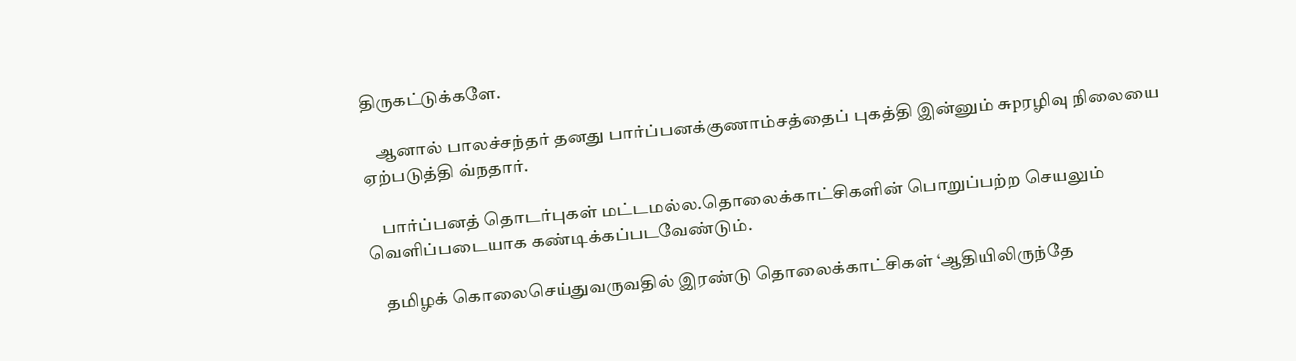திருகட்டுக்களே.

    ஆனால் பாலச்சந்தர் தனது பார்ப்பனக்குணாம்சத்தைப் புகத்தி இன்னும் சுpரழிவு நிலையை ஏற்படுத்தி வ்நதார்.

    பார்ப்பனத் தொடர்புகள் மட்டமல்ல.தொலைக்காட்சிகளின் பொறுப்பற்ற செயலும் வெளிப்படையாக கண்டிக்கப்படவேண்டும்.

    தமிழக் கொலைசெய்துவருவதில் இரண்டு தொலைக்காட்சிகள் ‘ஆதியிலிருந்தே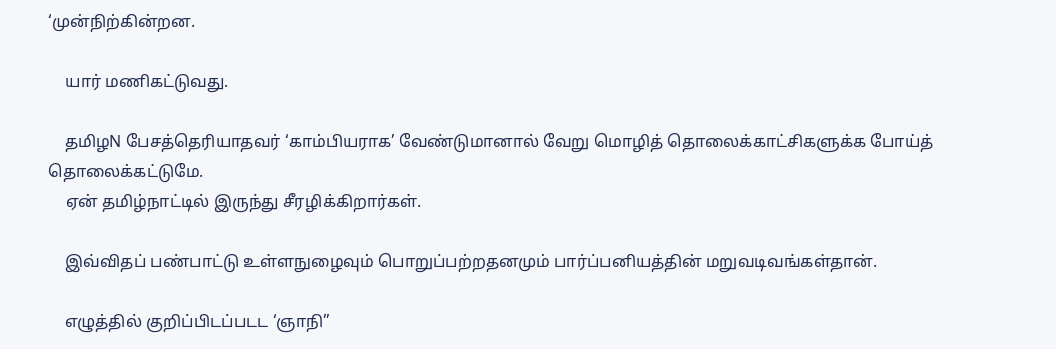‘முன்நிற்கின்றன.

    யார் மணிகட்டுவது.

    தமிழN பேசத்தெரியாதவர் ‘காம்பியராக’ வேண்டுமானால் வேறு மொழித் தொலைக்காட்சிகளுக்க போய்த் தொலைக்கட்டுமே.
    ஏன் தமிழ்நாட்டில் இருந்து சீரழிக்கிறார்கள்.

    இவ்விதப் பண்பாட்டு உள்ளநுழைவும் பொறுப்பற்றதனமும் பார்ப்பனியத்தின் மறுவடிவங்கள்தான்.

    எழுத்தில் குறிப்பிடப்படட ‘ஞாநி”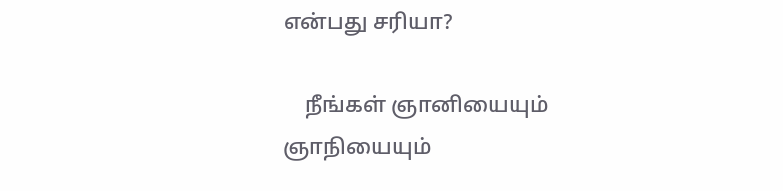என்பது சரியா?

    நீங்கள் ஞானியையும் ஞாநியையும்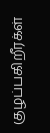குழப்பகிறீரக்ள்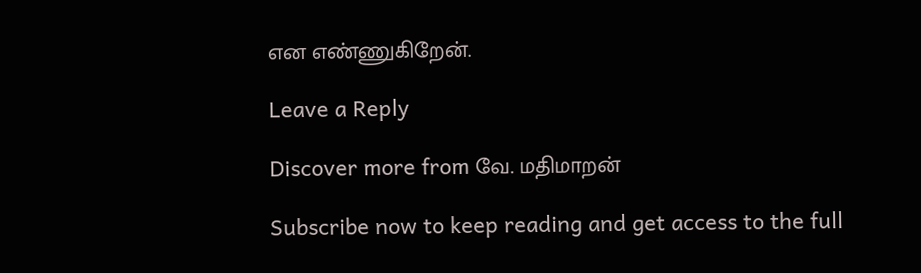என எண்ணுகிறேன்.

Leave a Reply

Discover more from வே. மதிமாறன்

Subscribe now to keep reading and get access to the full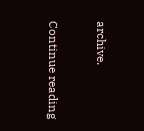archive.

Continue reading